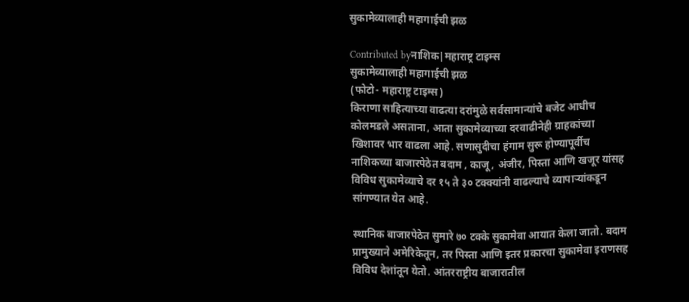सुकामेव्यालाही महागाईची झळ

Contributed byनाशिक|महाराष्ट्र टाइम्स
सुकामेव्यालाही महागाईची झळ
(फोटो- महाराष्ट्र टाइम्स)
किराणा साहित्याच्या वाढत्या दरांमुळे सर्वसामान्यांचे बजेट आधीच कोलमडले असताना, आता सुकामेव्याच्या दरवाढीनेही ग्राहकांच्या खिशावर भार वाढला आहे. सणासुदीचा हंगाम सुरू होण्यापूर्वीच नाशिकच्या बाजारपेठेत बदाम , काजू , अंजीर, पिस्ता आणि खजूर यांसह विविध सुकामेव्याचे दर १५ ते ३० टक्क्यांनी वाढल्याचे व्यापाऱ्यांकडून सांगण्यात येत आहे.

स्थानिक बाजारपेठेत सुमारे ७० टक्के सुकामेवा आयात केला जातो. बदाम प्रामुख्याने अमेरिकेतून, तर पिस्ता आणि इतर प्रकारचा सुकामेवा इराणसह विविध देशांतून येतो. आंतरराष्ट्रीय बाजारातील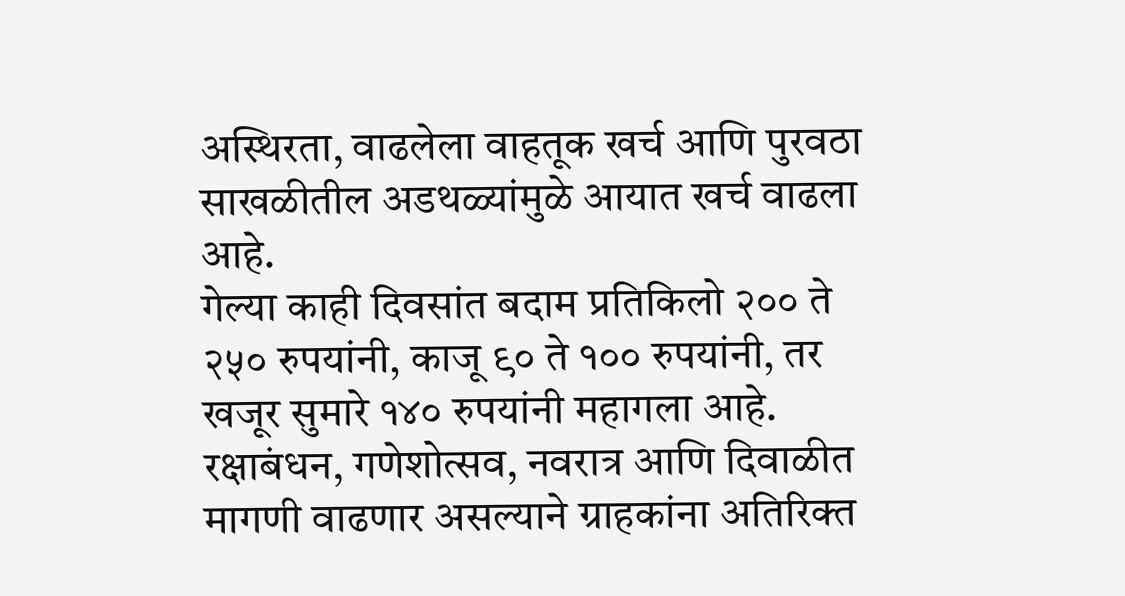अस्थिरता, वाढलेला वाहतूक खर्च आणि पुरवठा साखळीतील अडथळ्यांमुळे आयात खर्च वाढला आहे.
गेल्या काही दिवसांत बदाम प्रतिकिलो २०० ते २५० रुपयांनी, काजू ९० ते १०० रुपयांनी, तर खजूर सुमारे १४० रुपयांनी महागला आहे. रक्षाबंधन, गणेशोत्सव, नवरात्र आणि दिवाळीत मागणी वाढणार असल्याने ग्राहकांना अतिरिक्त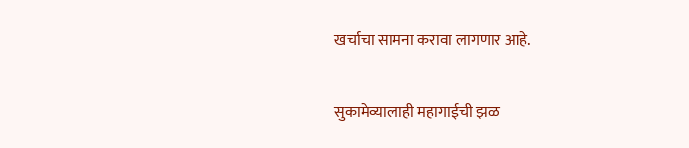खर्चाचा सामना करावा लागणार आहे.

सुकामेव्यालाही महागाईची झळ